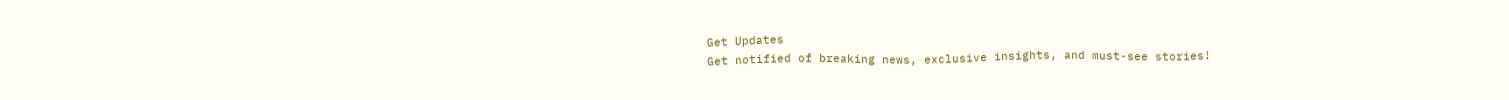Get Updates
Get notified of breaking news, exclusive insights, and must-see stories!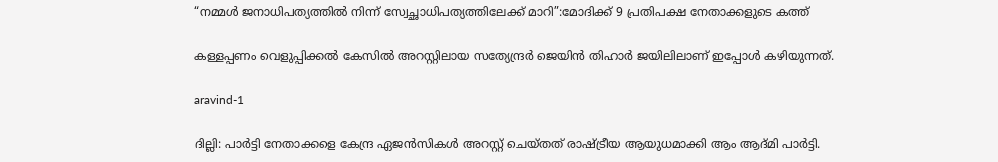“നമ്മള്‍ ജനാധിപത്യത്തിൽ നിന്ന് സ്വേച്ഛാധിപത്യത്തിലേക്ക് മാറി”:മോദിക്ക് 9 പ്രതിപക്ഷ നേതാക്കളുടെ കത്ത്

കള്ളപ്പണം വെളുപ്പിക്കൽ കേസിൽ അറസ്റ്റിലായ സത്യേന്ദ്രർ ജെയിന്‍ തിഹാർ ജയിലിലാണ് ഇപ്പോള്‍ കഴിയുന്നത്.

aravind-1

ദില്ലി: പാർട്ടി നേതാക്കളെ കേന്ദ്ര ഏജന്‍സികള്‍ അറസ്റ്റ് ചെയ്തത് രാഷ്ട്രീയ ആയുധമാക്കി ആം ആദ്മി പാർട്ടി.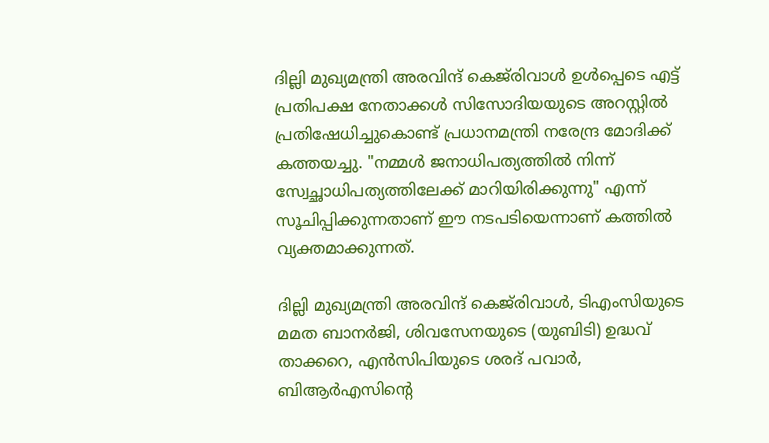ദില്ലി മുഖ്യമന്ത്രി അരവിന്ദ് കെജ്‌രിവാൾ ഉൾപ്പെടെ എട്ട് പ്രതിപക്ഷ നേതാക്കൾ സിസോദിയയുടെ അറസ്റ്റില്‍ പ്രതിഷേധിച്ചുകൊണ്ട് പ്രധാനമന്ത്രി നരേന്ദ്ര മോദിക്ക് കത്തയച്ചു. "നമ്മള്‍ ജനാധിപത്യത്തിൽ നിന്ന് സ്വേച്ഛാധിപത്യത്തിലേക്ക് മാറിയിരിക്കുന്നു" എന്ന് സൂചിപ്പിക്കുന്നതാണ് ഈ നടപടിയെന്നാണ് കത്തില്‍ വ്യക്തമാക്കുന്നത്.

ദില്ലി മുഖ്യമന്ത്രി അരവിന്ദ് കെജ്‌രിവാൾ, ടിഎംസിയുടെ മമത ബാനർജി, ശിവസേനയുടെ (യുബിടി) ഉദ്ധവ് താക്കറെ, എൻസിപിയുടെ ശരദ് പവാർ, ബിആർഎസിന്റെ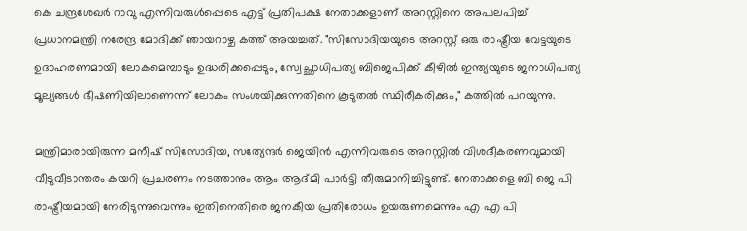കെ ചന്ദ്രശേഖർ റാവു എന്നിവരുൾപ്പെടെ എട്ട് പ്രതിപക്ഷ നേതാക്കളാണ് അറസ്റ്റിനെ അപലപിച്ച് പ്രധാനമന്ത്രി നരേന്ദ്ര മോദിക്ക് ഞായറാഴ്ച കത്ത് അയച്ചത്. "സിസോദിയയുടെ അറസ്റ്റ് ഒരു രാഷ്ട്രീയ വേട്ടയുടെ ഉദാഹരണമായി ലോകമെമ്പാടും ഉദ്ധരിക്കപ്പെടും, സ്വേച്ഛാധിപത്യ ബിജെപിക്ക് കീഴിൽ ഇന്ത്യയുടെ ജനാധിപത്യ മൂല്യങ്ങൾ ഭീഷണിയിലാണെന്ന് ലോകം സംശയിക്കുന്നതിനെ കൂടുതൽ സ്ഥിരീകരിക്കും," കത്തിൽ പറയുന്നു.

മന്ത്രിമാരായിരുന്ന മനീഷ് സിസോദിയ, സത്യേന്ദർ ജെയിൻ എന്നിവരുടെ അറസ്റ്റിൽ വിശദീകരണവുമായി വീടുവീടാന്തരം കയറി പ്രചരണം നടത്താനും ആം ആദ്മി പാർട്ടി തീരുമാനിച്ചിട്ടുണ്ട്. നേതാക്കളെ ബി ജെ പി രാഷ്ട്രീയമായി നേരിടുന്നുവെന്നും ഇതിനെതിരെ ജനകീയ പ്രതിരോധം ഉയരുണമെന്നും എ എ പി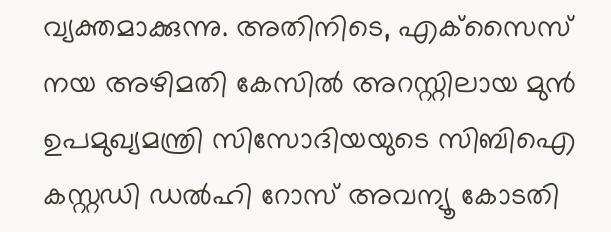വ്യക്തമാക്കുന്നു. അതിനിടെ, എക്‌സൈസ് നയ അഴിമതി കേസിൽ അറസ്റ്റിലായ മുൻ ഉപമുഖ്യമന്ത്രി സിസോദിയയുടെ സിബിഐ കസ്റ്റഡി ഡൽഹി റോസ് അവന്യൂ കോടതി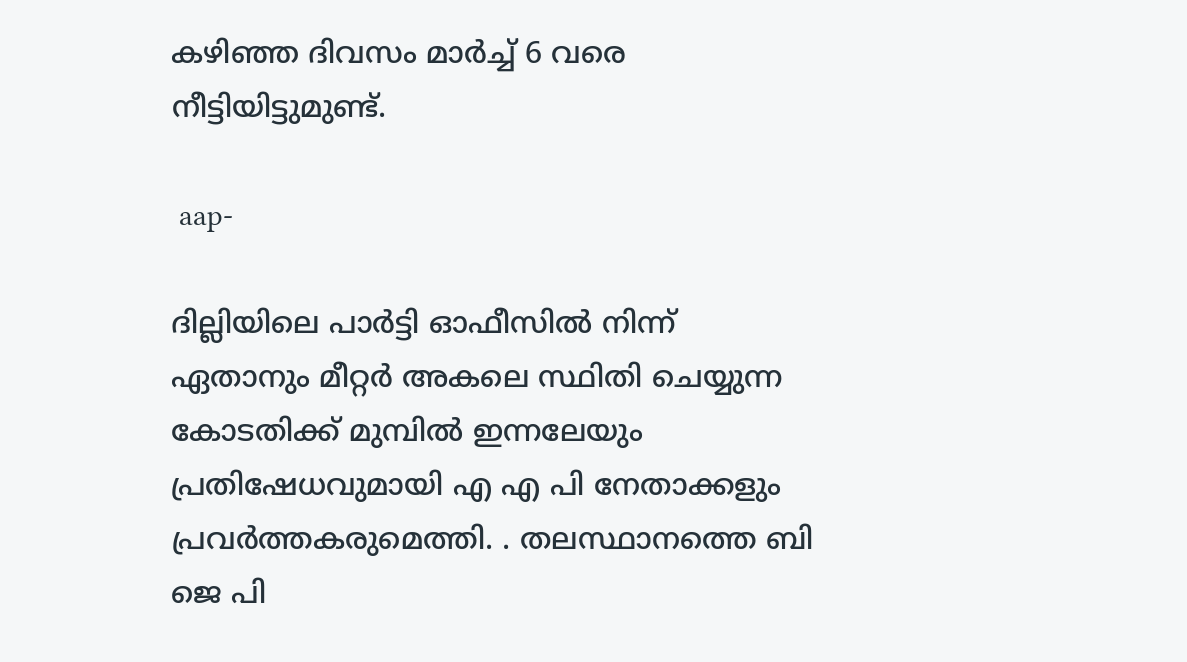കഴിഞ്ഞ ദിവസം മാർച്ച് 6 വരെ നീട്ടിയിട്ടുമുണ്ട്.

 aap-

ദില്ലിയിലെ പാർട്ടി ഓഫീസിൽ നിന്ന് ഏതാനും മീറ്റർ അകലെ സ്ഥിതി ചെയ്യുന്ന കോടതിക്ക് മുമ്പില്‍ ഇന്നലേയും പ്രതിഷേധവുമായി എ എ പി നേതാക്കളും പ്രവർത്തകരുമെത്തി. . തലസ്ഥാനത്തെ ബി ജെ പി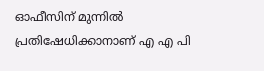ഓഫീസിന് മുന്നില്‍ പ്രതിഷേധിക്കാനാണ് എ എ പി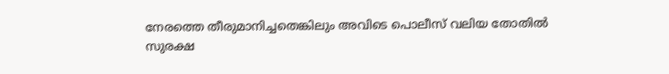നേരത്തെ തീരുമാനിച്ചതെങ്കിലും അവിടെ പൊലീസ് വലിയ തോതില്‍ സുരക്ഷ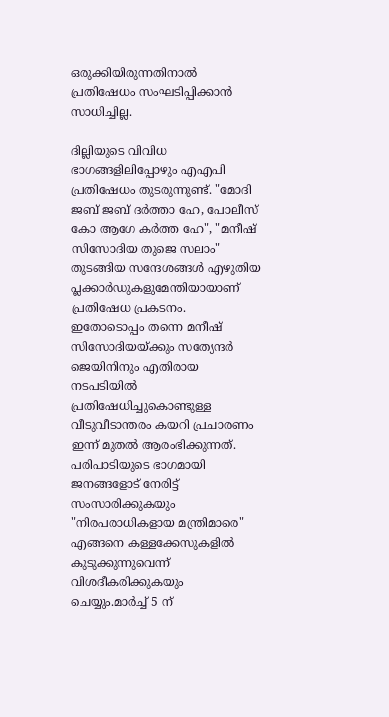ഒരുക്കിയിരുന്നതിനാല്‍ പ്രതിഷേധം സംഘടിപ്പിക്കാന്‍ സാധിച്ചില്ല.

ദില്ലിയുടെ വിവിധ ഭാഗങ്ങളിലിപ്പോഴും എഎപി പ്രതിഷേധം തുടരുന്നുണ്ട്. "മോദി ജബ് ജബ് ദർത്താ ഹേ, പോലീസ് കോ ആഗേ കർത്ത ഹേ", "മനീഷ് സിസോദിയ തുജെ സലാം" തുടങ്ങിയ സന്ദേശങ്ങൾ എഴുതിയ പ്ലക്കാർഡുകളുമേന്തിയായാണ് പ്രതിഷേധ പ്രകടനം. ഇതോടൊപ്പം തന്നെ മനീഷ് സിസോദിയയ്ക്കും സത്യേന്ദർ ജെയിനിനും എതിരായ നടപടിയില്‍ പ്രതിഷേധിച്ചുകൊണ്ടുള്ള വീടുവീടാന്തരം കയറി പ്രചാരണം ഇന്ന് മുതല്‍ ആരംഭിക്കുന്നത്. പരിപാടിയുടെ ഭാഗമായി ജനങ്ങളോട് നേരിട്ട് സംസാരിക്കുകയും "നിരപരാധികളായ മന്ത്രിമാരെ" എങ്ങനെ കള്ളക്കേസുകളിൽ കുടുക്കുന്നുവെന്ന് വിശദീകരിക്കുകയും ചെയ്യും.മാർച്ച് 5 ന്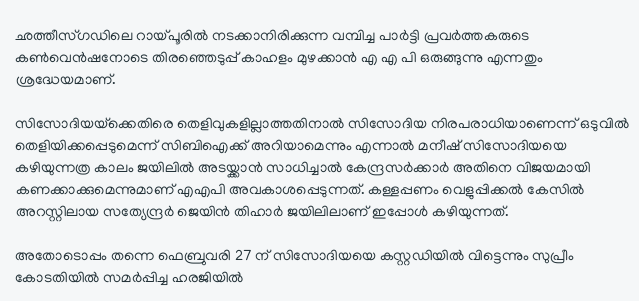ഛത്തീസ്ഗഡിലെ റായ്പൂരിൽ നടക്കാനിരിക്കുന്ന വമ്പിച്ച പാർട്ടി പ്രവർത്തകരുടെ കൺവെൻഷനോടെ തിരഞ്ഞെടുപ്പ് കാഹളം മുഴക്കാന്‍ എ എ പി ഒരുങ്ങുന്നു എന്നതും ശ്രദ്ധേയമാണ്.

സിസോദിയയ്‌ക്കെതിരെ തെളിവുകളില്ലാത്തതിനാൽ സിസോദിയ നിരപരാധിയാണെന്ന് ഒടുവിൽ തെളിയിക്കപ്പെടുമെന്ന് സിബിഐക്ക് അറിയാമെന്നും എന്നാൽ മനീഷ് സിസോദിയയെ കഴിയുന്നത്ര കാലം ജയിലിൽ അടയ്ക്കാൻ സാധിച്ചാൽ കേന്ദ്രസർക്കാർ അതിനെ വിജയമായി കണക്കാക്കുമെന്നുമാണ് എഎപി അവകാശപ്പെടുന്നത്. കള്ളപ്പണം വെളുപ്പിക്കൽ കേസിൽ അറസ്റ്റിലായ സത്യേന്ദ്രർ ജെയിന്‍ തിഹാർ ജയിലിലാണ് ഇപ്പോള്‍ കഴിയുന്നത്.

അതോടൊപ്പം തന്നെ ഫെബ്രുവരി 27 ന് സിസോദിയയെ കസ്റ്റഡിയിൽ വിട്ടെന്നും സുപ്രീം കോടതിയിൽ സമർപ്പിച്ച ഹരജിയിൽ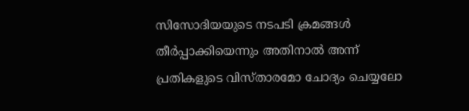സിസോദിയയുടെ നടപടി ക്രമങ്ങൾ തീർപ്പാക്കിയെന്നും അതിനാൽ അന്ന് പ്രതികളുടെ വിസ്താരമോ ചോദ്യം ചെയ്യലോ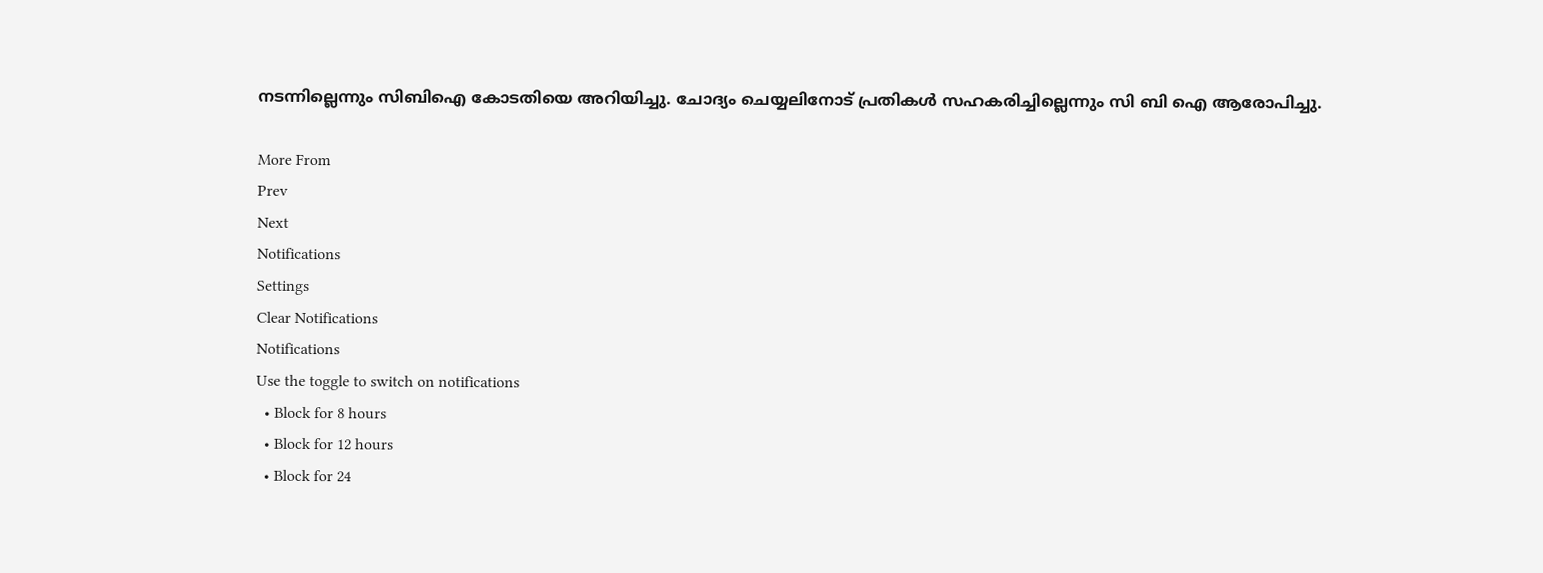നടന്നില്ലെന്നും സിബിഐ കോടതിയെ അറിയിച്ചു. ചോദ്യം ചെയ്യലിനോട് പ്രതികള്‍ സഹകരിച്ചില്ലെന്നും സി ബി ഐ ആരോപിച്ചു.

More From
Prev
Next
Notifications
Settings
Clear Notifications
Notifications
Use the toggle to switch on notifications
  • Block for 8 hours
  • Block for 12 hours
  • Block for 24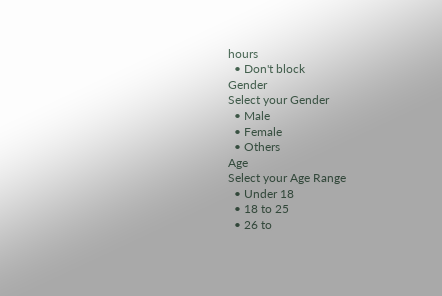hours
  • Don't block
Gender
Select your Gender
  • Male
  • Female
  • Others
Age
Select your Age Range
  • Under 18
  • 18 to 25
  • 26 to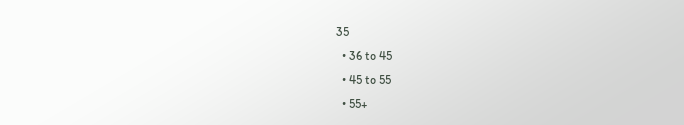35
  • 36 to 45
  • 45 to 55
  • 55+